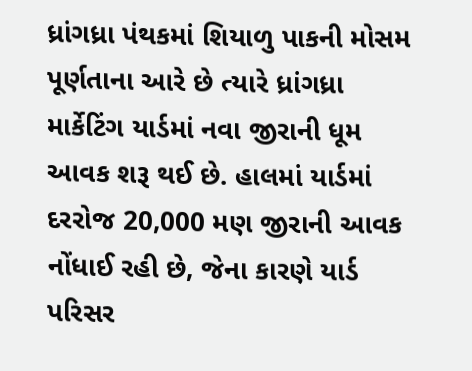ધ્રાંગધ્રા પંથકમાં શિયાળુ પાકની મોસમ પૂર્ણતાના આરે છે ત્યારે ધ્રાંગધ્રા માર્કેટિંગ યાર્ડમાં નવા જીરાની ધૂમ આવક શરૂ થઈ છે. હાલમાં યાર્ડમાં દરરોજ 20,000 મણ જીરાની આવક નોંધાઈ રહી છે, જેના કારણે યાર્ડ પરિસર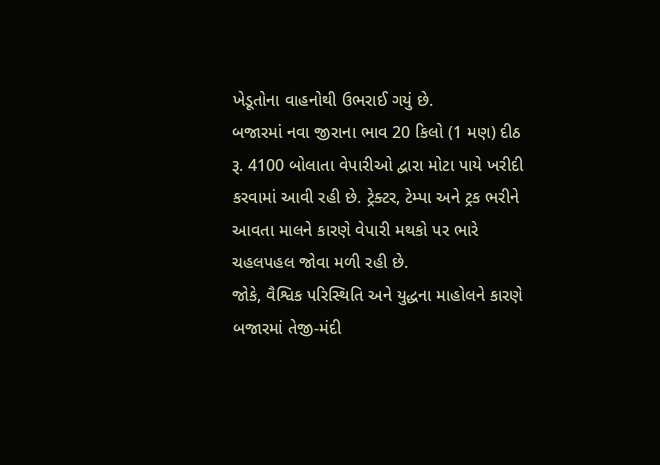ખેડૂતોના વાહનોથી ઉભરાઈ ગયું છે.
બજારમાં નવા જીરાના ભાવ 20 કિલો (1 મણ) દીઠ રૂ. 4100 બોલાતા વેપારીઓ દ્વારા મોટા પાયે ખરીદી કરવામાં આવી રહી છે. ટ્રેક્ટર, ટેમ્પા અને ટ્રક ભરીને આવતા માલને કારણે વેપારી મથકો પર ભારે ચહલપહલ જોવા મળી રહી છે.
જોકે, વૈશ્વિક પરિસ્થિતિ અને યુદ્ધના માહોલને કારણે બજારમાં તેજી-મંદી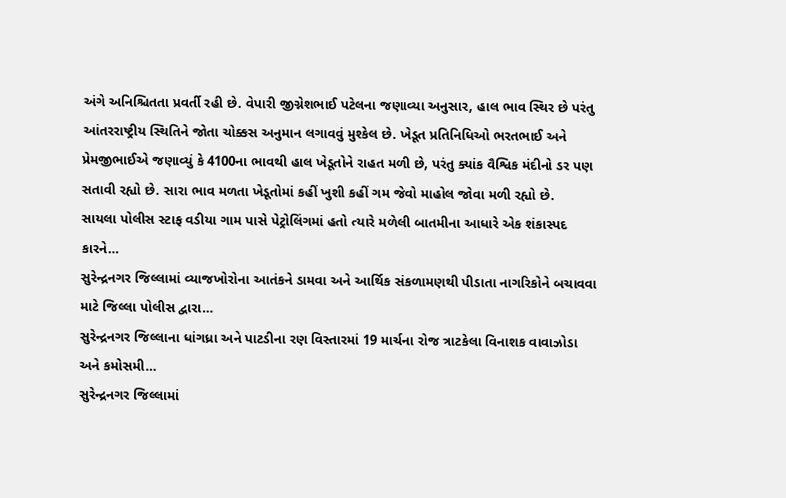અંગે અનિશ્ચિતતા પ્રવર્તી રહી છે. વેપારી જીગ્નેશભાઈ પટેલના જણાવ્યા અનુસાર, હાલ ભાવ સ્થિર છે પરંતુ આંતરરાષ્ટ્રીય સ્થિતિને જોતા ચોક્કસ અનુમાન લગાવવું મુશ્કેલ છે. ખેડૂત પ્રતિનિધિઓ ભરતભાઈ અને પ્રેમજીભાઈએ જણાવ્યું કે 4100ના ભાવથી હાલ ખેડૂતોને રાહત મળી છે, પરંતુ ક્યાંક વૈશ્વિક મંદીનો ડર પણ સતાવી રહ્યો છે. સારા ભાવ મળતા ખેડૂતોમાં કહીં ખુશી કહીં ગમ જેવો માહોલ જોવા મળી રહ્યો છે.
સાયલા પોલીસ સ્ટાફ વડીયા ગામ પાસે પેટ્રોલિંગમાં હતો ત્યારે મળેલી બાતમીના આધારે એક શંકાસ્પદ કારને…
સુરેન્દ્રનગર જિલ્લામાં વ્યાજખોરોના આતંકને ડામવા અને આર્થિક સંકળામણથી પીડાતા નાગરિકોને બચાવવા માટે જિલ્લા પોલીસ દ્વારા…
સુરેન્દ્રનગર જિલ્લાના ધાંગધ્રા અને પાટડીના રણ વિસ્તારમાં 19 માર્ચના રોજ ત્રાટકેલા વિનાશક વાવાઝોડા અને કમોસમી…
સુરેન્દ્રનગર જિલ્લામાં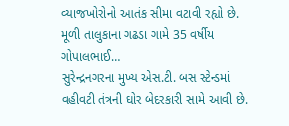વ્યાજખોરોનો આતંક સીમા વટાવી રહ્યો છે. મૂળી તાલુકાના ગઢડા ગામે 35 વર્ષીય ગોપાલભાઈ…
સુરેન્દ્રનગરના મુખ્ય એસ.ટી. બસ સ્ટેન્ડમાં વહીવટી તંત્રની ઘોર બેદરકારી સામે આવી છે.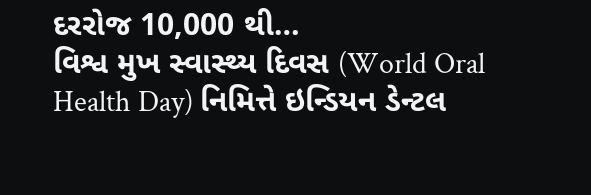દરરોજ 10,000 થી…
વિશ્વ મુખ સ્વાસ્થ્ય દિવસ (World Oral Health Day) નિમિત્તે ઇન્ડિયન ડેન્ટલ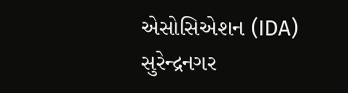એસોસિએશન (IDA) સુરેન્દ્રનગર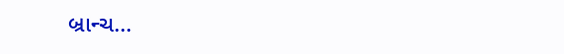બ્રાન્ચ…